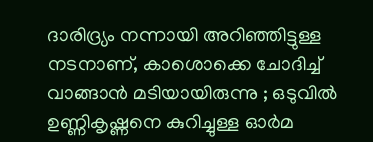ദാരിദ്ര്യം നന്നായി അറിഞ്ഞിട്ടുള്ള നടനാണ്, കാശൊക്കെ ചോദിച്ച് വാങ്ങാൻ മടിയായിരുന്നു ; ഒടുവിൽ ഉണ്ണികൃഷ്ണനെ കുറിച്ചുള്ള ഓർമ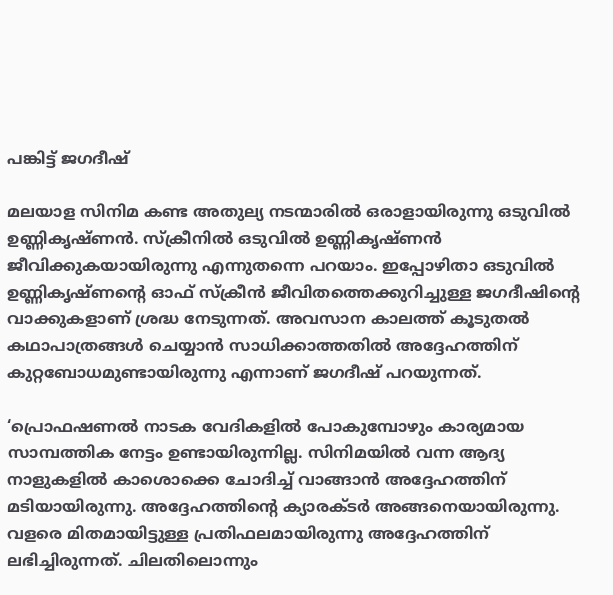പങ്കിട്ട് ജഗദീഷ്

മലയാള സിനിമ കണ്ട അതുല്യ നടന്മാരിൽ ഒരാളായിരുന്നു ഒടുവിൽ ഉണ്ണികൃഷ്ണൻ. സ്‌ക്രീനിൽ ഒടുവിൽ ഉണ്ണികൃഷ്ണൻ ജീവിക്കുകയായിരുന്നു എന്നുതന്നെ പറയാം. ഇപ്പോഴിതാ ഒടുവിൽ ഉണ്ണികൃഷ്ണന്റെ ഓഫ് സ്‌ക്രീൻ ജീവിതത്തെക്കുറിച്ചുള്ള ജഗദീഷിന്റെ വാക്കുകളാണ് ശ്രദ്ധ നേടുന്നത്. അവസാന കാലത്ത് കൂടുതൽ കഥാപാത്രങ്ങൾ ചെയ്യാൻ സാധിക്കാത്തതിൽ അദ്ദേഹത്തിന് കുറ്റബോധമുണ്ടായിരുന്നു എന്നാണ് ജഗദീഷ് പറയുന്നത്.

‘പ്രൊഫഷണൽ നാടക വേദികളിൽ പോകുമ്പോഴും കാര്യമായ സാമ്പത്തിക നേട്ടം ഉണ്ടായിരുന്നില്ല. സിനിമയിൽ വന്ന ആദ്യ നാളുകളിൽ കാശൊക്കെ ചോദിച്ച് വാങ്ങാൻ അദ്ദേഹത്തിന് മടിയായിരുന്നു. അദ്ദേഹത്തിന്റെ ക്യാരക്ടർ അങ്ങനെയായിരുന്നു. വളരെ മിതമായിട്ടുള്ള പ്രതിഫലമായിരുന്നു അദ്ദേഹത്തിന് ലഭിച്ചിരുന്നത്. ചിലതിലൊന്നും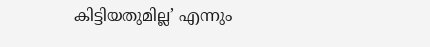കിട്ടിയതുമില്ല’ എന്നും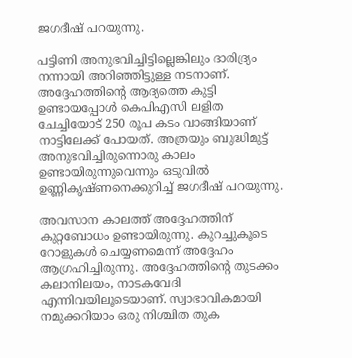ജഗദീഷ് പറയുന്നു.

പട്ടിണി അനുഭവിച്ചിട്ടില്ലെങ്കിലും ദാരിദ്ര്യം നന്നായി അറിഞ്ഞിട്ടുള്ള നടനാണ്. അദ്ദേഹത്തിന്റെ ആദ്യത്തെ കുട്ടി ഉണ്ടായപ്പോൾ കെപിഎസി ലളിത ചേച്ചിയോട് 250 രൂപ കടം വാങ്ങിയാണ് നാട്ടിലേക്ക് പോയത്. അത്രയും ബുദ്ധിമുട്ട് അനുഭവിച്ചിരുന്നൊരു കാലം ഉണ്ടായിരുന്നുവെന്നും ഒടുവിൽ ഉണ്ണികൃഷ്ണനെക്കുറിച്ച് ജഗദീഷ് പറയുന്നു.

അവസാന കാലത്ത് അദ്ദേഹത്തിന് കുറ്റബോധം ഉണ്ടായിരുന്നു. കുറച്ചുകൂടെ റോളുകൾ ചെയ്യണമെന്ന് അദ്ദേഹം ആഗ്രഹിച്ചിരുന്നു. അദ്ദേഹത്തിന്റെ തുടക്കം കലാനിലയം, നാടകവേദി എന്നിവയിലൂടെയാണ്. സ്വാഭാവികമായി നമുക്കറിയാം ഒരു നിശ്ചിത തുക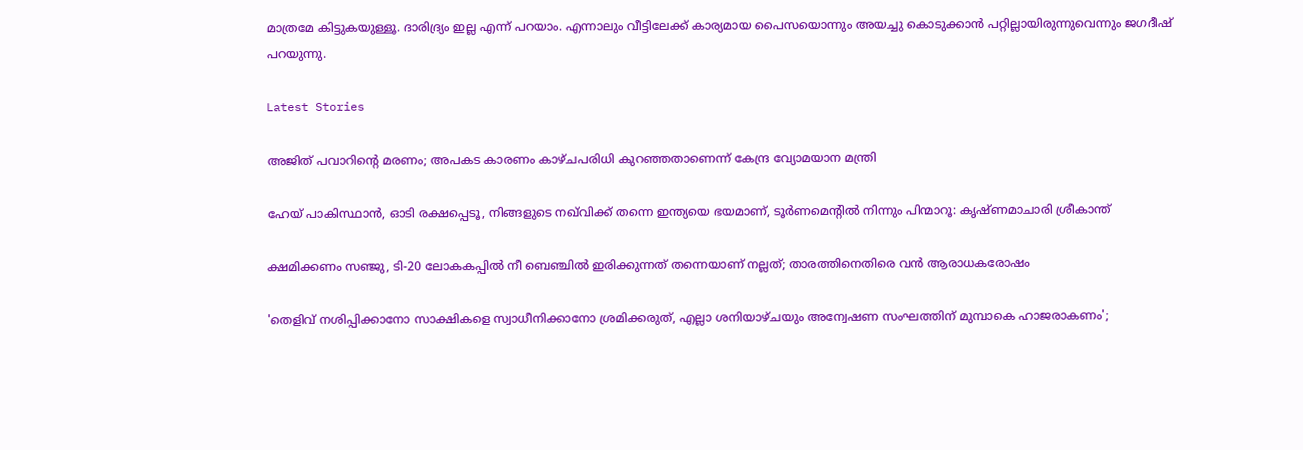മാത്രമേ കിട്ടുകയുള്ളൂ. ദാരിദ്ര്യം ഇല്ല എന്ന് പറയാം. എന്നാലും വീട്ടിലേക്ക് കാര്യമായ പൈസയൊന്നും അയച്ചു കൊടുക്കാൻ പറ്റില്ലായിരുന്നുവെന്നും ജഗദീഷ് പറയുന്നു.

Latest Stories

അജിത് പവാറിന്റെ മരണം; അപകട കാരണം കാഴ്ചപരിധി കുറഞ്ഞതാണെന്ന് കേന്ദ്ര വ്യോമയാന മന്ത്രി

ഹേയ് പാകിസ്ഥാൻ, ഓടി രക്ഷപ്പെടൂ, നിങ്ങളുടെ നഖ്‌വിക്ക് തന്നെ ഇന്ത്യയെ ഭയമാണ്, ടൂർണമെന്റിൽ നിന്നും പിന്മാറൂ: കൃഷ്ണമാചാരി ശ്രീകാന്ത്

ക്ഷമിക്കണം സഞ്ജു, ടി-20 ലോകകപ്പിൽ നീ ബെഞ്ചിൽ ഇരിക്കുന്നത് തന്നെയാണ് നല്ലത്; താരത്തിനെതിരെ വൻ ആരാധകരോഷം

'തെളിവ് നശിപ്പിക്കാനോ സാക്ഷികളെ സ്വാധീനിക്കാനോ ശ്രമിക്കരുത്, എല്ലാ ശനിയാഴ്ചയും അന്വേഷണ സംഘത്തിന് മുമ്പാകെ ഹാജരാകണം';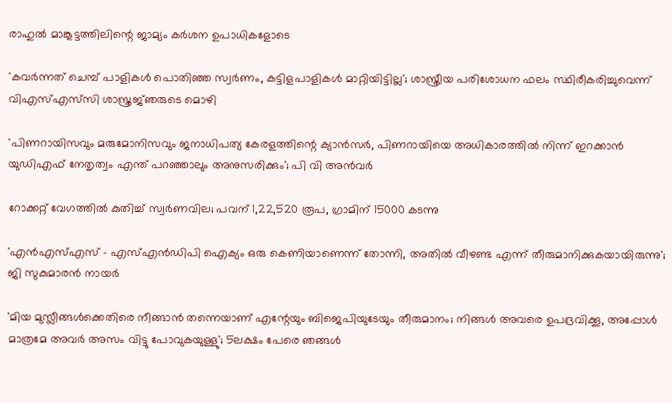രാഹുൽ മാങ്കൂട്ടത്തിലിന്റെ ജാമ്യം കർശന ഉപാധികളോടെ

'കവർന്നത് ചെമ്പ് പാളികൾ പൊതിഞ്ഞ സ്വർണം, കട്ടിളപാളികൾ മാറ്റിയിട്ടില്ല'; ശാസ്ത്രീയ പരിശോധന ഫലം സ്ഥിരീകരിച്ചുവെന്ന് വിഎസ്എസ്‍സി ശാസ്ത്രജ്‌ഞരുടെ മൊഴി

'പിണറായിസവും മരുമോനിസവും ജനാധിപത്യ കേരളത്തിന്റെ ക്യാൻസർ, പിണറായിയെ അധികാരത്തിൽ നിന്ന് ഇറക്കാൻ യുഡിഎഫ് നേതൃത്വം എന്ത്‌ പറഞ്ഞാലും അനുസരിക്കും'; പി വി അൻവർ

റോക്കറ്റ് വേഗത്തിൽ കുതിച്ച് സ്വർണവില; പവന് 1,22,520 രൂപ, ഗ്രാമിന് 15000 കടന്നു

'എന്‍എസ്എസ് - എസ്എന്‍ഡിപി ഐക്യം ഒരു കെണിയാണെന്ന് തോന്നി, അതിൽ വീഴണ്ട എന്ന് തീരുമാനിക്കുകയായിരുന്നു'; ജി സുകുമാരൻ നായർ

'മിയ മുസ്ലീങ്ങള്‍ക്കെതിരെ നീങ്ങാന്‍ തന്നെയാണ് എന്റേയും ബിജെപിയുടേയും തീരുമാനം; നിങ്ങള്‍ അവരെ ഉപദ്രവിക്കൂ, അപ്പോള്‍ മാത്രമേ അവര്‍ അസം വിട്ടു പോവുകയുള്ളു'; 5ലക്ഷം പേരെ ഞങ്ങള്‍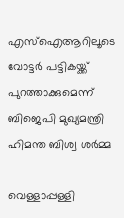എസ്‌ഐആറിലൂടെ വോട്ടര്‍ പട്ടികയ്ക്ക് പുറത്താക്കുമെന്ന് ബിജെപി മുഖ്യമന്ത്രി ഹിമന്ത ബിശ്വ ശര്‍മ്മ

വെള്ളാപ്പള്ളി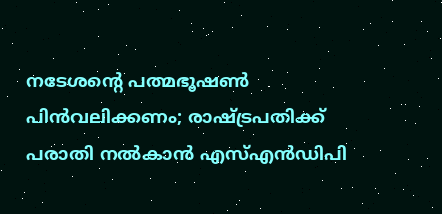നടേശന്റെ പത്മഭൂഷൺ പിൻവലിക്കണം; രാഷ്ട്രപതിക്ക് പരാതി നൽകാൻ എസ്എൻഡിപി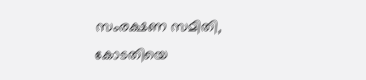സംരക്ഷണ സമിതി, കോടതിയെ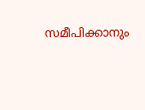സമീപിക്കാനും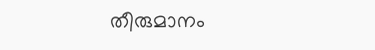തീരുമാനം